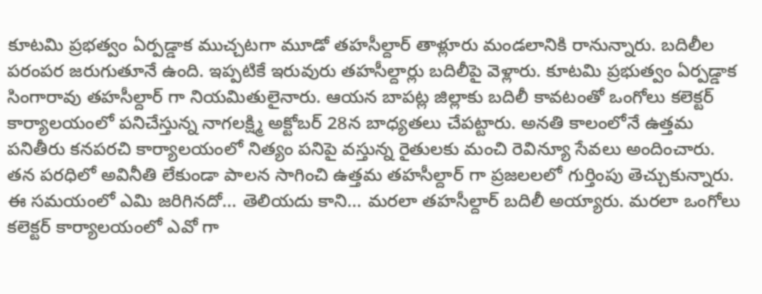కూటమి ప్రభత్వం ఏర్పడ్డాక ముచ్చటగా మూడో తహసీల్దార్ తాళ్లూరు మండలానికి రానున్నారు. బదిలీల పరంపర జరుగుతూనే ఉంది. ఇప్పటికే ఇరువురు తహసీల్దార్లు బదిలీపై వెళ్లారు. కూటమి ప్రభుత్వం ఏర్పడ్డాక సింగారావు తహసీల్దార్ గా నియమితులైనారు. ఆయన బాపట్ల జిల్లాకు బదిలీ కావటంతో ఒంగోలు కలెక్టర్ కార్యాలయంలో పనిచేస్తున్న నాగలక్ష్మి అక్టోబర్ 28న బాధ్యతలు చేపట్టారు. అనతి కాలంలోనే ఉత్తమ పనితీరు కనపరచి కార్యాలయంలో నిత్యం పనిపై వస్తున్న రైతులకు మంచి రెవిన్యూ సేవలు అందించారు. తన పరధిలో అవినీతి లేకుండా పాలన సాగించి ఉత్తమ తహసీల్దార్ గా ప్రజలలలో గుర్తింపు తెచ్చుకున్నారు. ఈ సమయంలో ఎమి జరిగినదో… తెలియదు కాని… మరలా తహసీల్దార్ బదిలీ అయ్యారు. మరలా ఒంగోలు కలెక్టర్ కార్యాలయంలో ఎవో గా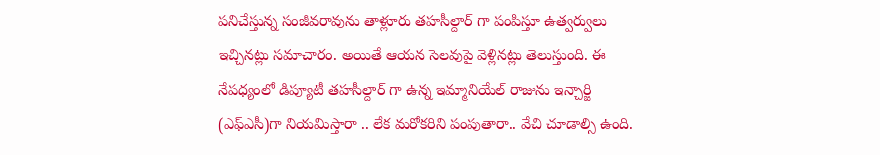పనిచేస్తున్న సంజీవరావును తాళ్లూరు తహసీల్దార్ గా పంపిస్తూ ఉత్వర్వులు ఇచ్చినట్లు సమాచారం. అయితే ఆయన సెలవుపై వెళ్లినట్లు తెలుస్తుంది. ఈ నేపధ్యంలో డిప్యూటీ తహసీల్దార్ గా ఉన్న ఇమ్మానియేల్ రాజును ఇన్చార్జి (ఎఫ్ఎసీ)గా నియమిస్తారా .. లేక మరోకరిని పంపుతారా.. వేచి చూడాల్సి ఉంది.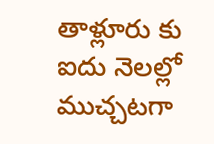తాళ్లూరు కు ఐదు నెలల్లో ముచ్చటగా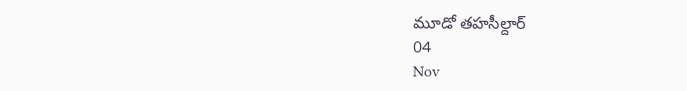మూడో తహసీల్దార్
04
Nov